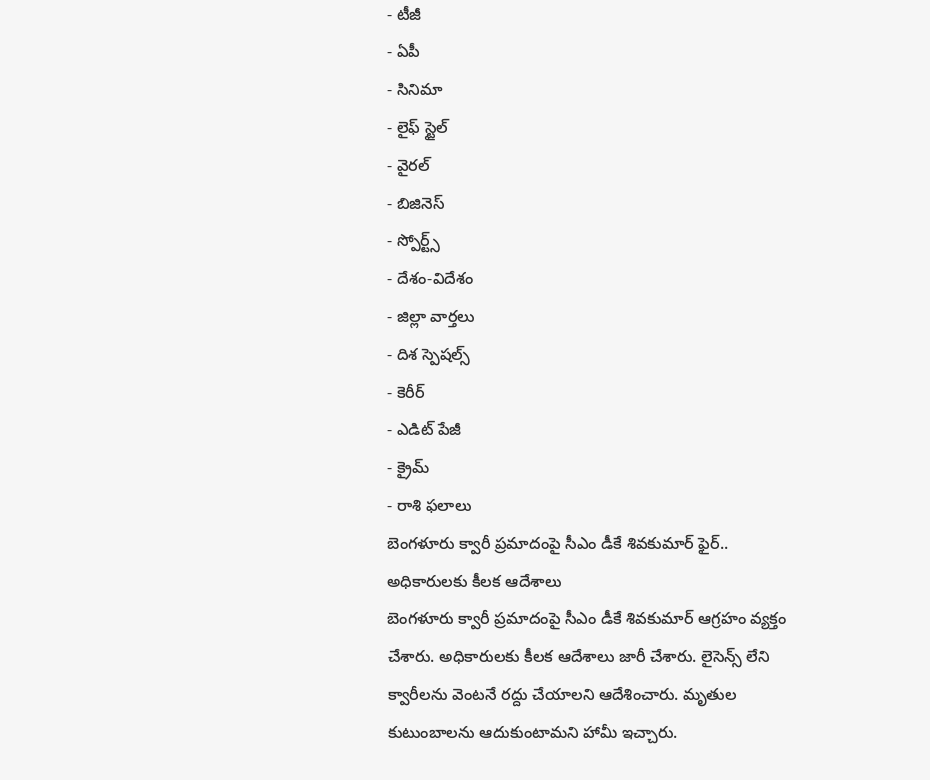- టీజీ
- ఏపీ
- సినిమా
- లైఫ్ స్టైల్
- వైరల్
- బిజినెస్
- స్పోర్ట్స్
- దేశం-విదేశం
- జిల్లా వార్తలు
- దిశ స్పెషల్స్
- కెరీర్
- ఎడిట్ పేజీ
- క్రైమ్
- రాశి ఫలాలు
బెంగళూరు క్వారీ ప్రమాదంపై సీఎం డీకే శివకుమార్ ఫైర్.. అధికారులకు కీలక ఆదేశాలు
బెంగళూరు క్వారీ ప్రమాదంపై సీఎం డీకే శివకుమార్ ఆగ్రహం వ్యక్తం చేశారు. అధికారులకు కీలక ఆదేశాలు జారీ చేశారు. లైసెన్స్ లేని క్వారీలను వెంటనే రద్దు చేయాలని ఆదేశించారు. మృతుల కుటుంబాలను ఆదుకుంటామని హామీ ఇచ్చారు.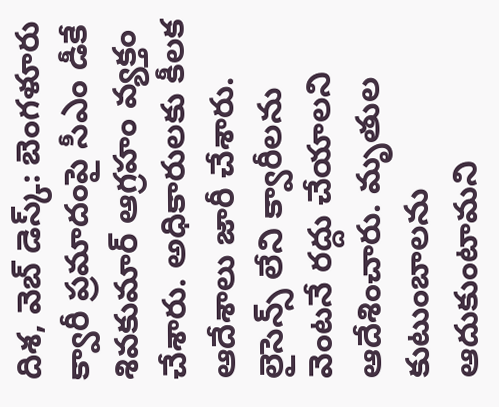దిశ, వెబ్ డెస్క్: బెంగళూరు క్వారీ ప్రమాదంపై సీఎం డీకే శివకుమార్ ఆగ్రహం వ్యక్తం చేశారు. అధికారులకు కీలక ఆదేశాలు జారీ చేశారు. లైసెన్స్ లేని క్వారీలను వెంటనే రద్దు చేయాలని ఆదేశించారు. మృతుల కుటుంబాలను ఆదుకుంటామని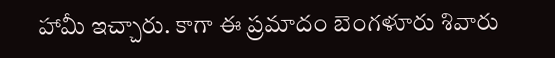హామీ ఇచ్చారు. కాగా ఈ ప్రమాదం బెంగళూరు శివారు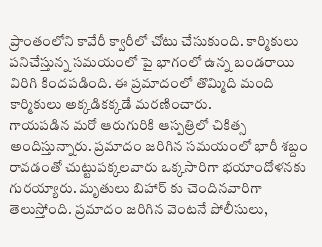ప్రాంతంలోని కావేరీ క్వారీలో చోటు చేసుకుంది. కార్మికులు పనిచేస్తున్న సమయంలో పై భాగంలో ఉన్న బండరాయి విరిగి కిందపడింది. ఈ ప్రమాదంలో తొమ్మిది మంది కార్మికులు అక్కడికక్కడే మరణించారు.
గాయపడిన మరో ఆరుగురికి ఆస్పత్రిలో చికిత్స అందిస్తున్నారు. ప్రమాదం జరిగిన సమయంలో భారీ శబ్దం రావడంతో చుట్టుపక్కలవారు ఒక్కసారిగా భయాందోళనకు గురయ్యారు. మృతులు బిహార్ కు చెందినవారిగా తెలుస్తోంది. ప్రమాదం జరిగిన వెంటనే పోలీసులు,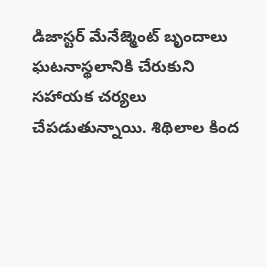డిజాస్టర్ మేనేజ్మెంట్ బృందాలు ఘటనాస్థలానికి చేరుకుని సహాయక చర్యలు చేపడుతున్నాయి. శిథిలాల కింద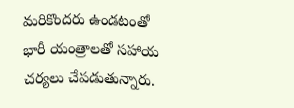మరికొందరు ఉండటంతో భారీ యంత్రాలతో సహాయ చర్యలు చేపడుతున్నారు.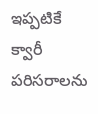ఇప్పటికే క్వారీ పరిసరాలను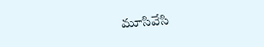మూసివేసి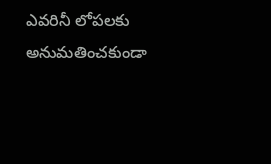ఎవరినీ లోపలకు అనుమతించకుండా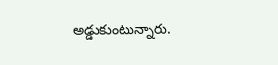అడ్డుకుంటున్నారు.